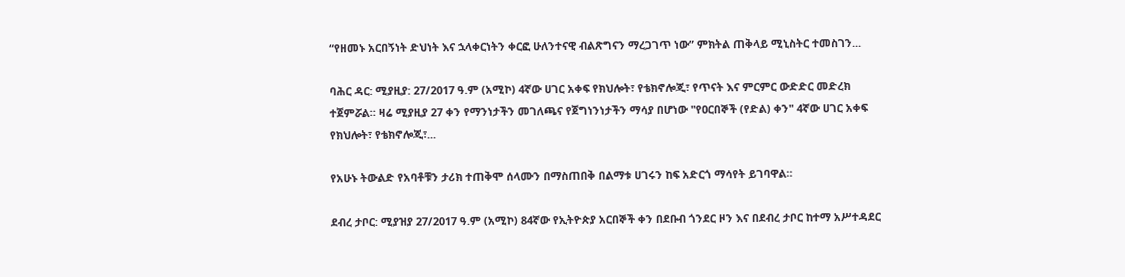“የዘመኑ አርበኝነት ድህነት እና ኋላቀርነትን ቀርፎ ሁለንተናዊ ብልጽግናን ማረጋገጥ ነው” ምክትል ጠቅላይ ሚኒስትር ተመስገን...

ባሕር ዳር: ሚያዚያ: 27/2017 ዓ.ም (አሚኮ) 4ኛው ሀገር አቀፍ የክህሎት፣ የቴክኖሎጂ፣ የጥናት እና ምርምር ውድድር መድረክ ተጀምሯል። ዛሬ ሚያዚያ 27 ቀን የማንነታችን መገለጫና የጀግነንነታችን ማሳያ በሆነው "የዐርበኞች (የድል) ቀን" 4ኛው ሀገር አቀፍ የክህሎት፣ የቴክኖሎጂ፣...

የአሁኑ ትውልድ የአባቶቹን ታሪክ ተጠቅሞ ሰላሙን በማስጠበቅ በልማቱ ሀገሩን ከፍ አድርጎ ማሳየት ይገባዋል።

ደብረ ታቦር: ሚያዝያ 27/2017 ዓ.ም (አሚኮ) 84ኛው የኢትዮጵያ አርበኞች ቀን በደቡብ ጎንደር ዞን እና በደብረ ታቦር ከተማ አሥተዳደር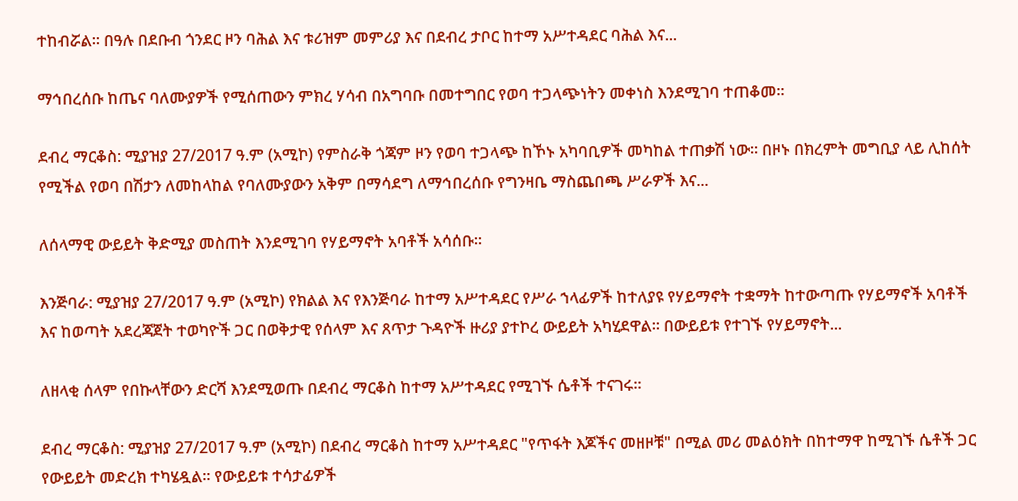ተከብሯል። በዓሉ በደቡብ ጎንደር ዞን ባሕል እና ቱሪዝም መምሪያ እና በደብረ ታቦር ከተማ አሥተዳደር ባሕል እና...

ማኅበረሰቡ ከጤና ባለሙያዎች የሚሰጠውን ምክረ ሃሳብ በአግባቡ በመተግበር የወባ ተጋላጭነትን መቀነስ እንደሚገባ ተጠቆመ።

ደብረ ማርቆስ: ሚያዝያ 27/2017 ዓ.ም (አሚኮ) የምስራቅ ጎጃም ዞን የወባ ተጋላጭ ከኾኑ አካባቢዎች መካከል ተጠቃሽ ነው። በዞኑ በክረምት መግቢያ ላይ ሊከሰት የሚችል የወባ በሽታን ለመከላከል የባለሙያውን አቅም በማሳደግ ለማኅበረሰቡ የግንዛቤ ማስጨበጫ ሥራዎች እና...

ለሰላማዊ ውይይት ቅድሚያ መስጠት እንደሚገባ የሃይማኖት አባቶች አሳሰቡ።

እንጅባራ: ሚያዝያ 27/2017 ዓ.ም (አሚኮ) የክልል እና የእንጅባራ ከተማ አሥተዳደር የሥራ ኀላፊዎች ከተለያዩ የሃይማኖት ተቋማት ከተውጣጡ የሃይማኖች አባቶች እና ከወጣት አደረጃጀት ተወካዮች ጋር በወቅታዊ የሰላም እና ጸጥታ ጉዳዮች ዙሪያ ያተኮረ ውይይት አካሂደዋል። በውይይቱ የተገኙ የሃይማኖት...

ለዘላቂ ሰላም የበኩላቸውን ድርሻ እንደሚወጡ በደብረ ማርቆስ ከተማ አሥተዳደር የሚገኙ ሴቶች ተናገሩ።

ደብረ ማርቆስ: ሚያዝያ 27/2017 ዓ.ም (አሚኮ) በደብረ ማርቆስ ከተማ አሥተዳደር "የጥፋት እጆችና መዘዞቹ" በሚል መሪ መልዕክት በከተማዋ ከሚገኙ ሴቶች ጋር የውይይት መድረክ ተካሄዷል። የውይይቱ ተሳታፊዎች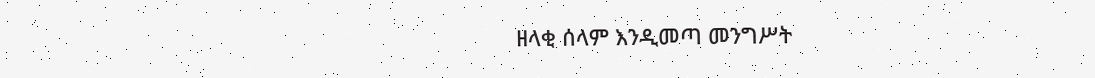ዘላቂ ሰላም እንዲመጣ መንግሥት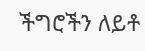ችግሮችን ለይቶ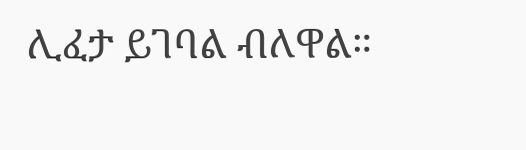ሊፈታ ይገባል ብለዋል።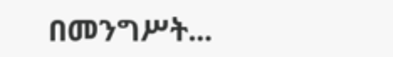በመንግሥት...